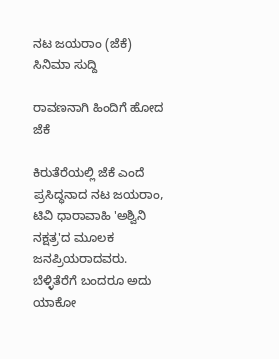ನಟ ಜಯರಾಂ (ಜೆಕೆ)
ಸಿನಿಮಾ ಸುದ್ದಿ

ರಾವಣನಾಗಿ ಹಿಂದಿಗೆ ಹೋದ ಜೆಕೆ

ಕಿರುತೆರೆಯಲ್ಲಿ ಜೆಕೆ ಎಂದೆ ಪ್ರಸಿದ್ಧನಾದ ನಟ ಜಯರಾಂ, ಟಿವಿ ಧಾರಾವಾಹಿ 'ಅಶ್ವಿನಿ ನಕ್ಷತ್ರ'ದ ಮೂಲಕ ಜನಪ್ರಿಯರಾದವರು. ಬೆಳ್ಳಿತೆರೆಗೆ ಬಂದರೂ ಅದು ಯಾಕೋ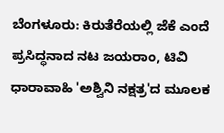ಬೆಂಗಳೂರು: ಕಿರುತೆರೆಯಲ್ಲಿ ಜೆಕೆ ಎಂದೆ ಪ್ರಸಿದ್ಧನಾದ ನಟ ಜಯರಾಂ, ಟಿವಿ ಧಾರಾವಾಹಿ 'ಅಶ್ವಿನಿ ನಕ್ಷತ್ರ'ದ ಮೂಲಕ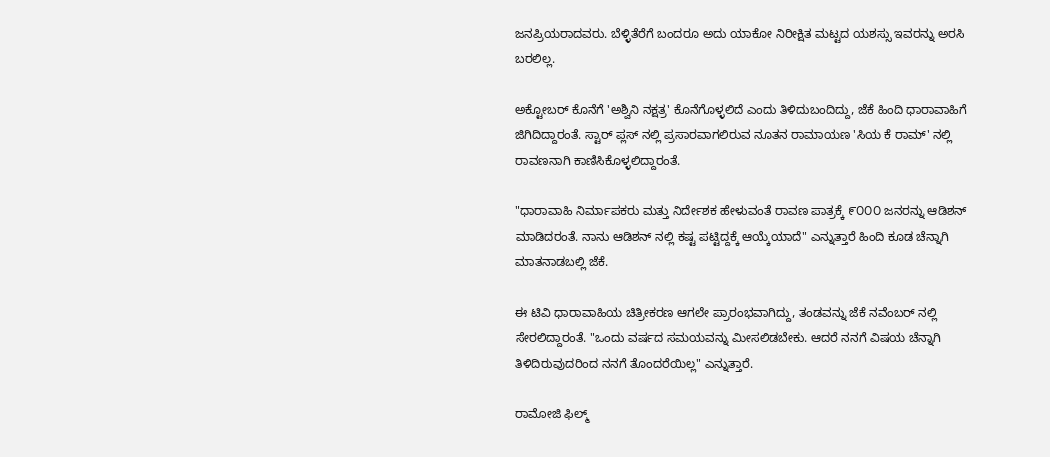ಜನಪ್ರಿಯರಾದವರು. ಬೆಳ್ಳಿತೆರೆಗೆ ಬಂದರೂ ಅದು ಯಾಕೋ ನಿರೀಕ್ಷಿತ ಮಟ್ಟದ ಯಶಸ್ಸು ಇವರನ್ನು ಅರಸಿ ಬರಲಿಲ್ಲ.

ಅಕ್ಟೋಬರ್ ಕೊನೆಗೆ 'ಅಶ್ವಿನಿ ನಕ್ಷತ್ರ' ಕೊನೆಗೊಳ್ಳಲಿದೆ ಎಂದು ತಿಳಿದುಬಂದಿದ್ದು, ಜೆಕೆ ಹಿಂದಿ ಧಾರಾವಾಹಿಗೆ ಜಿಗಿದಿದ್ದಾರಂತೆ. ಸ್ಟಾರ್ ಪ್ಲಸ್ ನಲ್ಲಿ ಪ್ರಸಾರವಾಗಲಿರುವ ನೂತನ ರಾಮಾಯಣ 'ಸಿಯ ಕೆ ರಾಮ್' ನಲ್ಲಿ ರಾವಣನಾಗಿ ಕಾಣಿಸಿಕೊಳ್ಳಲಿದ್ದಾರಂತೆ.

"ಧಾರಾವಾಹಿ ನಿರ್ಮಾಪಕರು ಮತ್ತು ನಿರ್ದೇಶಕ ಹೇಳುವಂತೆ ರಾವಣ ಪಾತ್ರಕ್ಕೆ ೯೦೦೦ ಜನರನ್ನು ಆಡಿಶನ್ ಮಾಡಿದರಂತೆ. ನಾನು ಆಡಿಶನ್ ನಲ್ಲಿ ಕಷ್ಟ ಪಟ್ಟಿದ್ದಕ್ಕೆ ಆಯ್ಕೆಯಾದೆ" ಎನ್ನುತ್ತಾರೆ ಹಿಂದಿ ಕೂಡ ಚೆನ್ನಾಗಿ ಮಾತನಾಡಬಲ್ಲಿ ಜೆಕೆ.

ಈ ಟಿವಿ ಧಾರಾವಾಹಿಯ ಚಿತ್ರೀಕರಣ ಆಗಲೇ ಪ್ರಾರಂಭವಾಗಿದ್ದು, ತಂಡವನ್ನು ಜೆಕೆ ನವೆಂಬರ್ ನಲ್ಲಿ ಸೇರಲಿದ್ದಾರಂತೆ. "ಒಂದು ವರ್ಷದ ಸಮಯವನ್ನು ಮೀಸಲಿಡಬೇಕು. ಆದರೆ ನನಗೆ ವಿಷಯ ಚೆನ್ನಾಗಿ ತಿಳಿದಿರುವುದರಿಂದ ನನಗೆ ತೊಂದರೆಯಿಲ್ಲ" ಎನ್ನುತ್ತಾರೆ.

ರಾಮೋಜಿ ಫಿಲ್ಮ್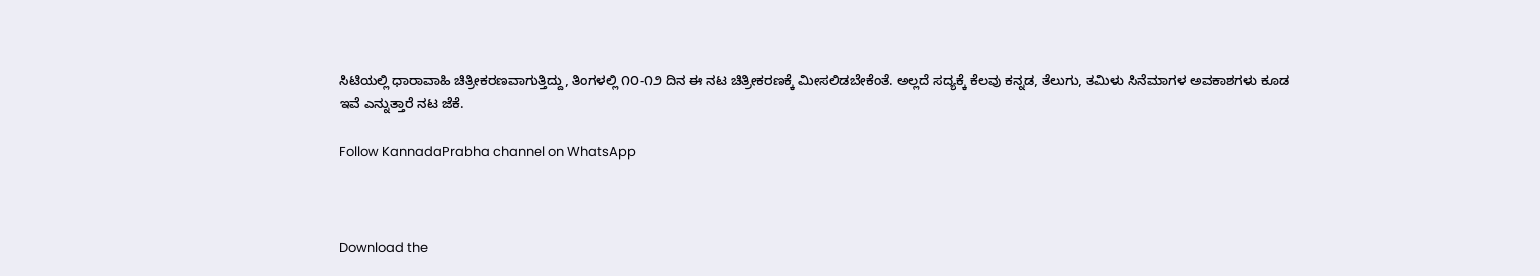ಸಿಟಿಯಲ್ಲಿ ಧಾರಾವಾಹಿ ಚಿತ್ರೀಕರಣವಾಗುತ್ತಿದ್ದು, ತಿಂಗಳಲ್ಲಿ ೧೦-೧೨ ದಿನ ಈ ನಟ ಚಿತ್ರೀಕರಣಕ್ಕೆ ಮೀಸಲಿಡಬೇಕೆಂತೆ. ಅಲ್ಲದೆ ಸದ್ಯಕ್ಕೆ ಕೆಲವು ಕನ್ನಡ, ತೆಲುಗು, ತಮಿಳು ಸಿನೆಮಾಗಳ ಅವಕಾಶಗಳು ಕೂಡ ಇವೆ ಎನ್ನುತ್ತಾರೆ ನಟ ಜೆಕೆ.

Follow KannadaPrabha channel on WhatsApp



Download the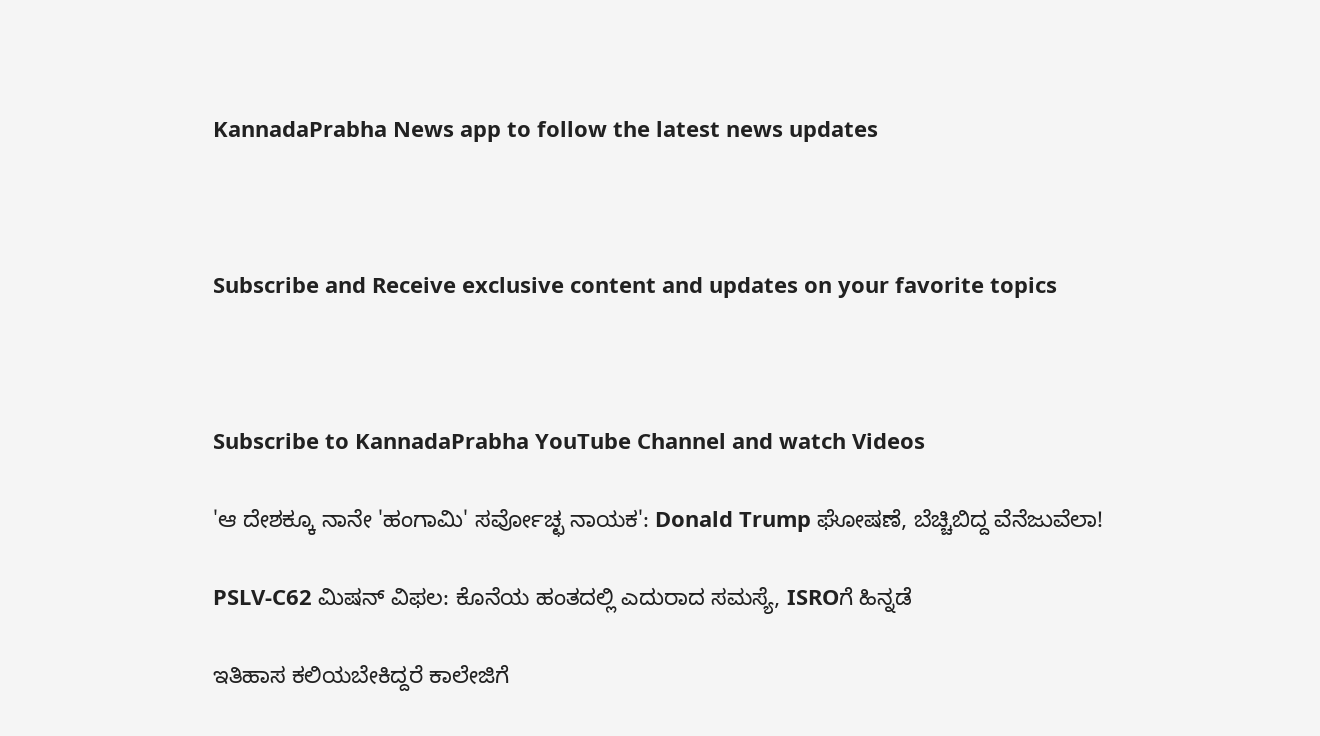KannadaPrabha News app to follow the latest news updates



Subscribe and Receive exclusive content and updates on your favorite topics



Subscribe to KannadaPrabha YouTube Channel and watch Videos

'ಆ ದೇಶಕ್ಕೂ ನಾನೇ 'ಹಂಗಾಮಿ' ಸರ್ವೋಚ್ಛ ನಾಯಕ': Donald Trump ಘೋಷಣೆ, ಬೆಚ್ಚಿಬಿದ್ದ ವೆನೆಜುವೆಲಾ!

PSLV-C62 ಮಿಷನ್ ವಿಫಲ: ಕೊನೆಯ ಹಂತದಲ್ಲಿ ಎದುರಾದ ಸಮಸ್ಯೆ, ISROಗೆ ಹಿನ್ನಡೆ

ಇತಿಹಾಸ ಕಲಿಯಬೇಕಿದ್ದರೆ ಕಾಲೇಜಿಗೆ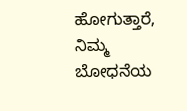ಹೋಗುತ್ತಾರೆ, ನಿಮ್ಮ ಬೋಧನೆಯ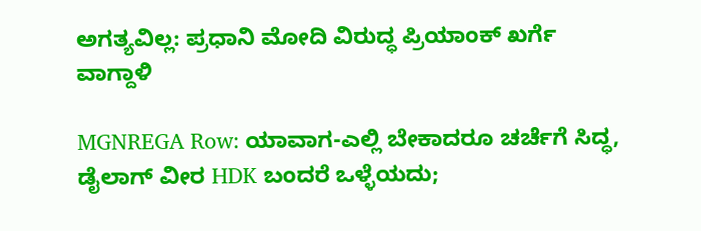ಅಗತ್ಯವಿಲ್ಲ: ಪ್ರಧಾನಿ ಮೋದಿ ವಿರುದ್ಧ ಪ್ರಿಯಾಂಕ್ ಖರ್ಗೆ ವಾಗ್ದಾಳಿ

MGNREGA Row: ಯಾವಾಗ-ಎಲ್ಲಿ ಬೇಕಾದರೂ ಚರ್ಚೆಗೆ ಸಿದ್ಧ, ಡೈಲಾಗ್‌ ವೀರ HDK ಬಂದರೆ ಒಳ್ಳೆಯದು;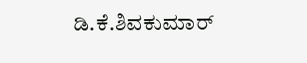ಡಿ.ಕೆ.ಶಿವಕುಮಾರ್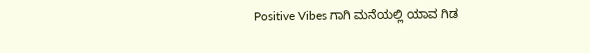Positive Vibes ಗಾಗಿ ಮನೆಯಲ್ಲಿ ಯಾವ ಗಿಡ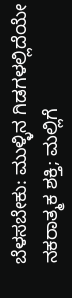ಬೆಳಸಬೇಕು: ಮುಳ್ಳಿನ ಗಿಡಗಳಲ್ಲಿದೆಯೇ ನಕರಾತ್ಮಕ ಶಕ್ತಿ; ಮಲ್ಲಿಗೆ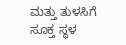ಮತ್ತು ತುಳಸಿಗೆ ಸೂಕ್ತ ಸ್ಥಳ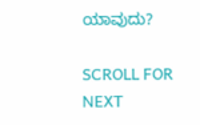ಯಾವುದು?

SCROLL FOR NEXT